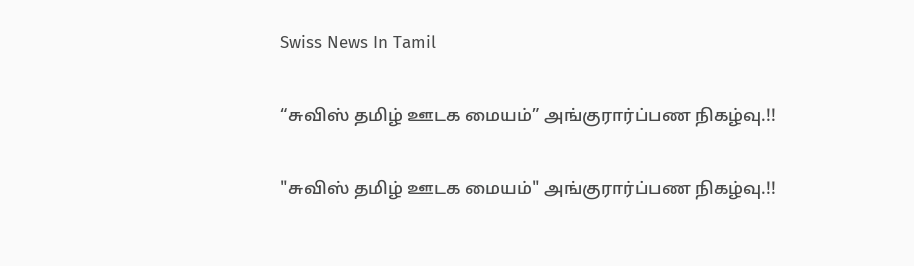Swiss News In Tamil

“சுவிஸ் தமிழ் ஊடக மையம்” அங்குரார்ப்பண நிகழ்வு.!!

"சுவிஸ் தமிழ் ஊடக மையம்" அங்குரார்ப்பண நிகழ்வு.!!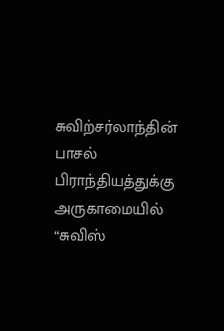சுவிற்சர்லாந்தின் பாசல் பிராந்தியத்துக்கு அருகாமையில் “சுவிஸ்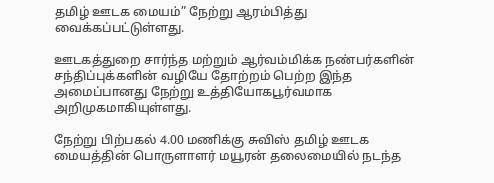தமிழ் ஊடக மையம்” நேற்று ஆரம்பித்து வைக்கப்பட்டுள்ளது.

ஊடகத்துறை சார்ந்த மற்றும் ஆர்வம்மிக்க நண்பர்களின் சந்திப்புக்களின் வழியே தோற்றம் பெற்ற இந்த அமைப்பானது நேற்று உத்தியோகபூர்வமாக அறிமுகமாகியுள்ளது.

நேற்று பிற்பகல் 4.00 மணிக்கு சுவிஸ் தமிழ் ஊடக மையத்தின் பொருளாளர் மயூரன் தலைமையில் நடந்த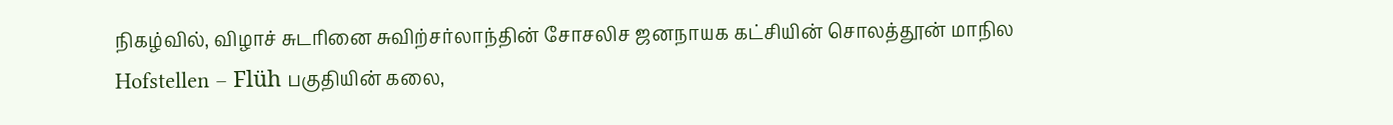நிகழ்வில், விழாச் சுடரினை சுவிற்சர்லாந்தின் சோசலிச ஜனநாயக கட்சியின் சொலத்தூன் மாநில Hofstellen – Flüh பகுதியின் கலை,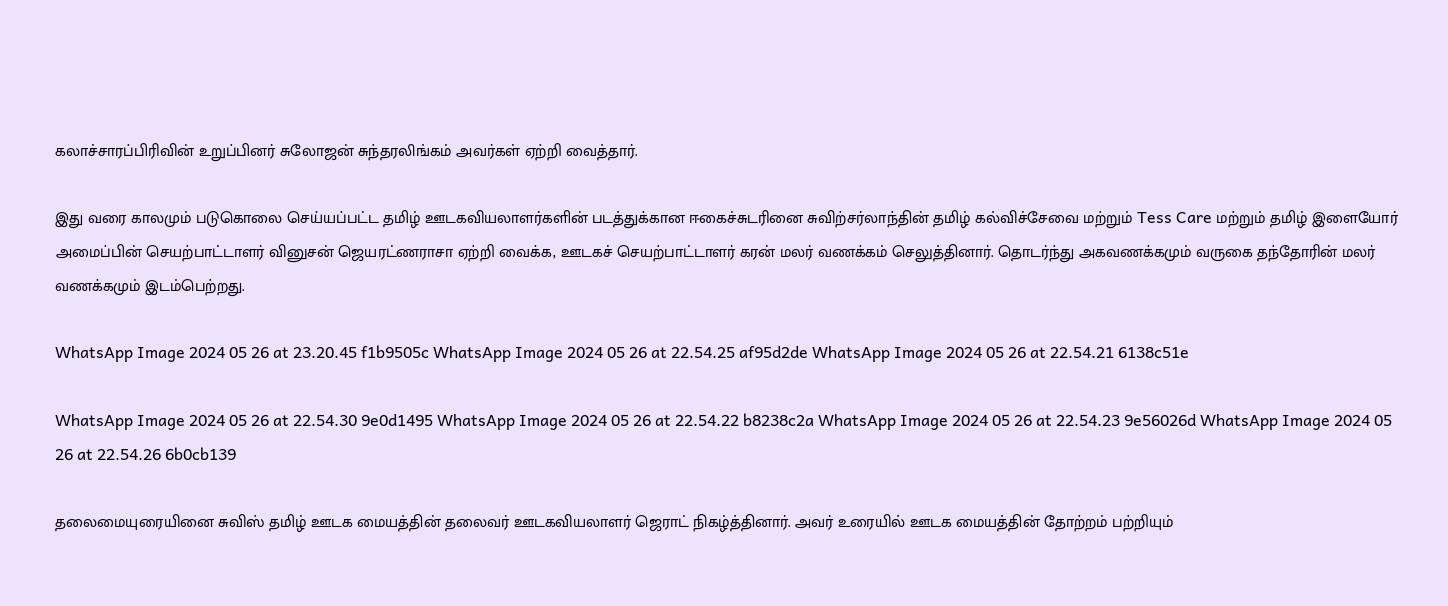கலாச்சாரப்பிரிவின் உறுப்பினர் சுலோஜன் சுந்தரலிங்கம் அவர்கள் ஏற்றி வைத்தார்.

இது வரை காலமும் படுகொலை செய்யப்பட்ட தமிழ் ஊடகவியலாளர்களின் படத்துக்கான ஈகைச்சுடரினை சுவிற்சர்லாந்தின் தமிழ் கல்விச்சேவை மற்றும் Tess Care மற்றும் தமிழ் இளையோர் அமைப்பின் செயற்பாட்டாளர் வினுசன் ஜெயரட்ணராசா ஏற்றி வைக்க, ஊடகச் செயற்பாட்டாளர் கரன் மலர் வணக்கம் செலுத்தினார். தொடர்ந்து அகவணக்கமும் வருகை தந்தோரின் மலர் வணக்கமும் இடம்பெற்றது.

WhatsApp Image 2024 05 26 at 23.20.45 f1b9505c WhatsApp Image 2024 05 26 at 22.54.25 af95d2de WhatsApp Image 2024 05 26 at 22.54.21 6138c51e

WhatsApp Image 2024 05 26 at 22.54.30 9e0d1495 WhatsApp Image 2024 05 26 at 22.54.22 b8238c2a WhatsApp Image 2024 05 26 at 22.54.23 9e56026d WhatsApp Image 2024 05 26 at 22.54.26 6b0cb139

தலைமையுரையினை சுவிஸ் தமிழ் ஊடக மையத்தின் தலைவர் ஊடகவியலாளர் ஜெராட் நிகழ்த்தினார். அவர் உரையில் ஊடக மையத்தின் தோற்றம் பற்றியும்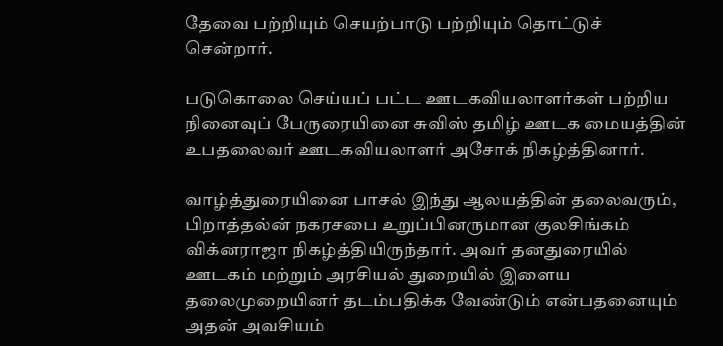தேவை பற்றியும் செயற்பாடு பற்றியும் தொட்டுச் சென்றார்.

படுகொலை செய்யப் பட்ட ஊடகவியலாளர்கள் பற்றிய நினைவுப் பேருரையினை சுவிஸ் தமிழ் ஊடக மையத்தின் உபதலைவர் ஊடகவியலாளர் அசோக் நிகழ்த்தினார்.

வாழ்த்துரையினை பாசல் இந்து ஆலயத்தின் தலைவரும், பிறாத்தல்ன் நகரசபை உறுப்பினருமான குலசிங்கம் விக்னராஜா நிகழ்த்தியிருந்தார். அவர் தனதுரையில் ஊடகம் மற்றும் அரசியல் துறையில் இளைய தலைமுறையினர் தடம்பதிக்க வேண்டும் என்பதனையும் அதன் அவசியம்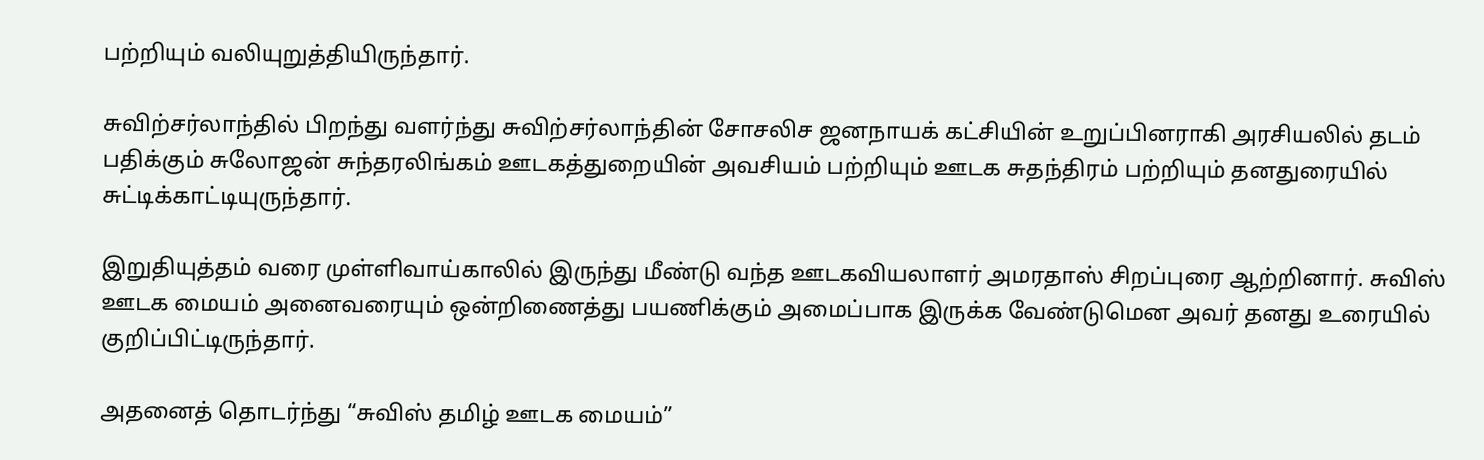பற்றியும் வலியுறுத்தியிருந்தார்.

சுவிற்சர்லாந்தில் பிறந்து வளர்ந்து சுவிற்சர்லாந்தின் சோசலிச ஜனநாயக் கட்சியின் உறுப்பினராகி அரசியலில் தடம் பதிக்கும் சுலோஜன் சுந்தரலிங்கம் ஊடகத்துறையின் அவசியம் பற்றியும் ஊடக சுதந்திரம் பற்றியும் தனதுரையில் சுட்டிக்காட்டியுருந்தார்.

இறுதியுத்தம் வரை முள்ளிவாய்காலில் இருந்து மீண்டு வந்த ஊடகவியலாளர் அமரதாஸ் சிறப்புரை ஆற்றினார். சுவிஸ் ஊடக மையம் அனைவரையும் ஒன்றிணைத்து பயணிக்கும் அமைப்பாக இருக்க வேண்டுமென அவர் தனது உரையில் குறிப்பிட்டிருந்தார்.

அதனைத் தொடர்ந்து “சுவிஸ் தமிழ் ஊடக மையம்”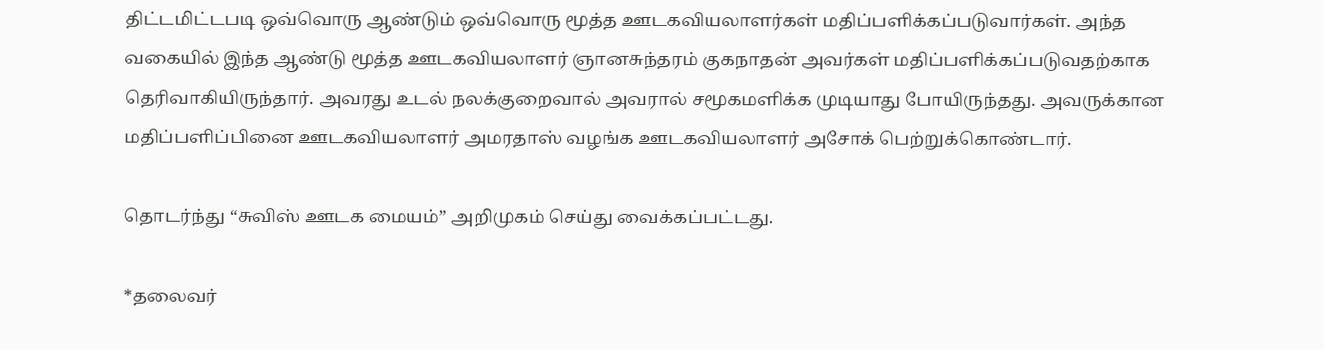திட்டமிட்டபடி ஒவ்வொரு ஆண்டும் ஒவ்வொரு மூத்த ஊடகவியலாளர்கள் மதிப்பளிக்கப்படுவார்கள். அந்த வகையில் இந்த ஆண்டு மூத்த ஊடகவியலாளர் ஞானசுந்தரம் குகநாதன் அவர்கள் மதிப்பளிக்கப்படுவதற்காக தெரிவாகியிருந்தார். அவரது உடல் நலக்குறைவால் அவரால் சமூகமளிக்க முடியாது போயிருந்தது. அவருக்கான மதிப்பளிப்பினை ஊடகவியலாளர் அமரதாஸ் வழங்க ஊடகவியலாளர் அசோக் பெற்றுக்கொண்டார்.

தொடர்ந்து “சுவிஸ் ஊடக மையம்” அறிமுகம் செய்து வைக்கப்பட்டது.

*தலைவர்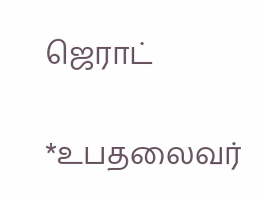ஜெராட்

*உபதலைவர்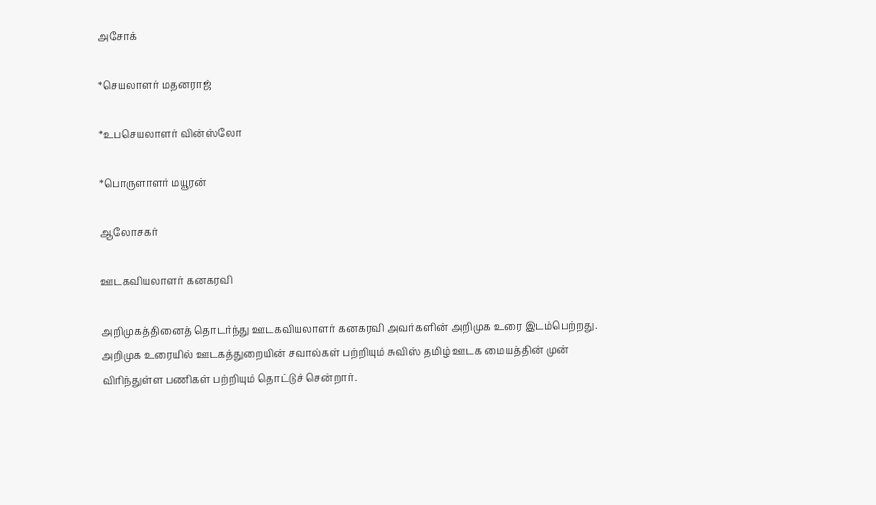அசோக்

*செயலாளர் மதனராஜ்

*உபசெயலாளர் வின்ஸ்லோ

*பொருளாளர் மயூரன்

ஆலோசகர்

ஊடகவியலாளர் கனகரவி

அறிமுகத்தினைத் தொடர்ந்து ஊடகவியலாளர் கனகரவி அவர்களின் அறிமுக உரை இடம்பெற்றது. அறிமுக உரையில் ஊடகத்துறையின் சவால்கள் பற்றியும் சுவிஸ் தமிழ் ஊடக மையத்தின் முன் விரிந்துள்ள பணிகள் பற்றியும் தொட்டுச் சென்றார்.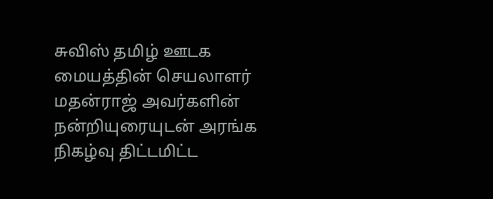சுவிஸ் தமிழ் ஊடக மையத்தின் செயலாளர் மதன்ராஜ் அவர்களின் நன்றியுரையுடன் அரங்க நிகழ்வு திட்டமிட்ட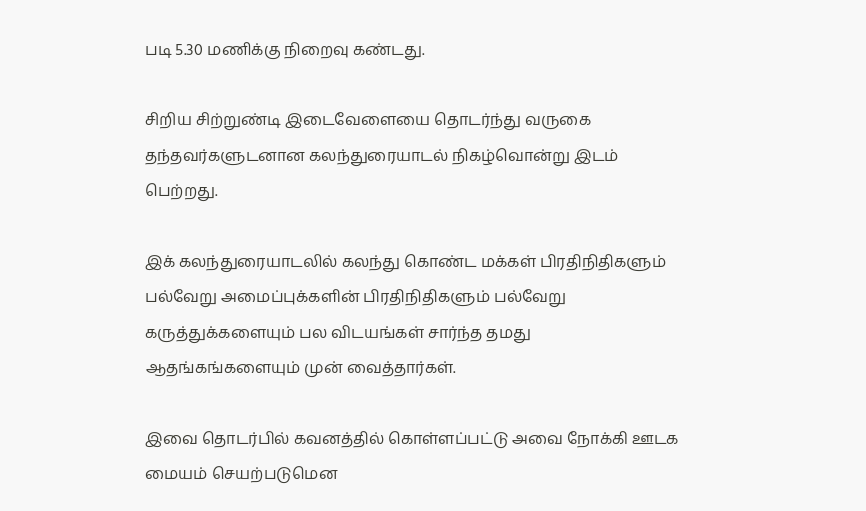படி 5.30 மணிக்கு நிறைவு கண்டது.

சிறிய சிற்றுண்டி இடைவேளையை தொடர்ந்து வருகை தந்தவர்களுடனான கலந்துரையாடல் நிகழ்வொன்று இடம் பெற்றது.

இக் கலந்துரையாடலில் கலந்து கொண்ட மக்கள் பிரதிநிதிகளும் பல்வேறு அமைப்புக்களின் பிரதிநிதிகளும் பல்வேறு கருத்துக்களையும் பல விடயங்கள் சார்ந்த தமது ஆதங்கங்களையும் முன் வைத்தார்கள்.

இவை தொடர்பில் கவனத்தில் கொள்ளப்பட்டு அவை நோக்கி ஊடக மையம் செயற்படுமென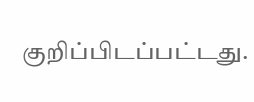குறிப்பிடப்பட்டது.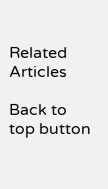Related Articles

Back to top button